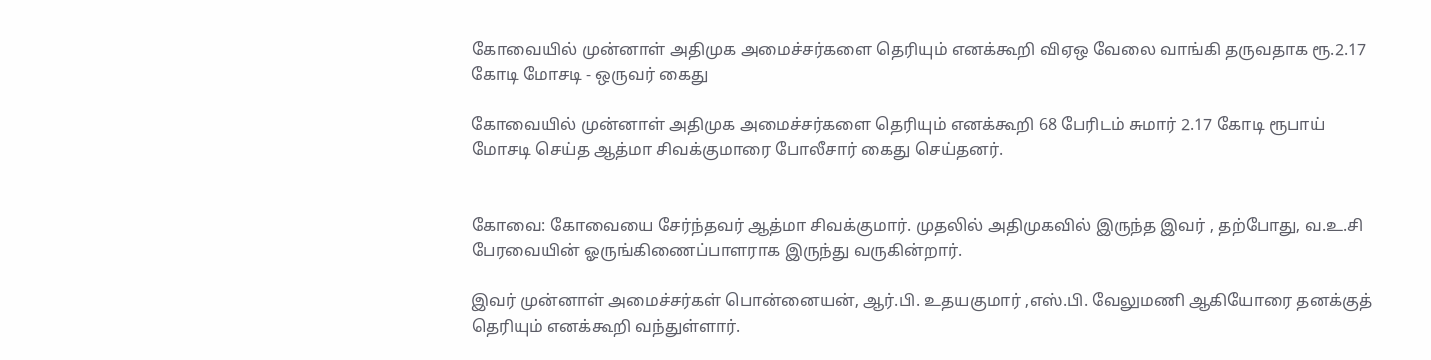கோவையில் முன்னாள் அதிமுக அமைச்சர்களை தெரியும் எனக்கூறி விஏஒ வேலை வாங்கி தருவதாக ரூ.2.17 கோடி மோசடி - ஒருவர் கைது

கோவையில் முன்னாள் அதிமுக அமைச்சர்களை தெரியும் எனக்கூறி 68 பேரிடம் சுமார் 2.17 கோடி ரூபாய் மோசடி செய்த ஆத்மா சிவக்குமாரை போலீசார் கைது செய்தனர்.


கோவை: கோவையை சேர்ந்தவர் ஆத்மா சிவக்குமார். முதலில் அதிமுகவில் இருந்த இவர் , தற்போது, வ.உ.சி பேரவையின் ஓருங்கிணைப்பாளராக இருந்து வருகின்றார்.

இவர் முன்னாள் அமைச்சர்கள் பொன்னையன், ஆர்.பி. உதயகுமார் ,எஸ்.பி. வேலுமணி ஆகியோரை தனக்குத் தெரியும் எனக்கூறி வந்துள்ளார்.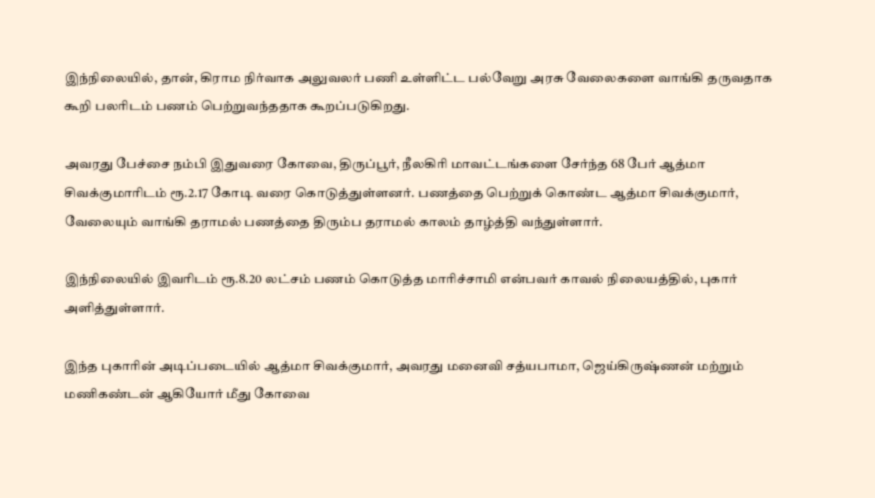இந்நிலையில், தான், கிராம நிர்வாக அலுவலர் பணி உள்ளிட்ட பல்வேறு அரசு வேலைகளை வாங்கி தருவதாக கூறி பலரிடம் பணம் பெற்றுவந்ததாக கூறப்படுகிறது.

அவரது பேச்சை நம்பி இதுவரை கோவை, திருப்பூர், நீலகிரி மாவட்டங்களை சேர்ந்த 68 பேர் ஆத்மா சிவக்குமாரிடம் ரூ.2.17 கோடி வரை கொடுத்துள்ளனர். பணத்தை பெற்றுக் கொண்ட ஆத்மா சிவக்குமார், வேலையும் வாங்கி தராமல் பணத்தை திரும்ப தராமல் காலம் தாழ்த்தி வந்துள்ளார்.

இந்நிலையில் இவரிடம் ரூ.8.20 லட்சம் பணம் கொடுத்த மாரிச்சாமி என்பவர் காவல் நிலையத்தில், புகார் அளித்துள்ளார்.

இந்த புகாரின் அடிப்படையில் ஆத்மா சிவக்குமார், அவரது மனைவி சத்யபாமா, ஜெய்கிருஷ்ணன் மற்றும் மணிகண்டன் ஆகியோர் மீது கோவை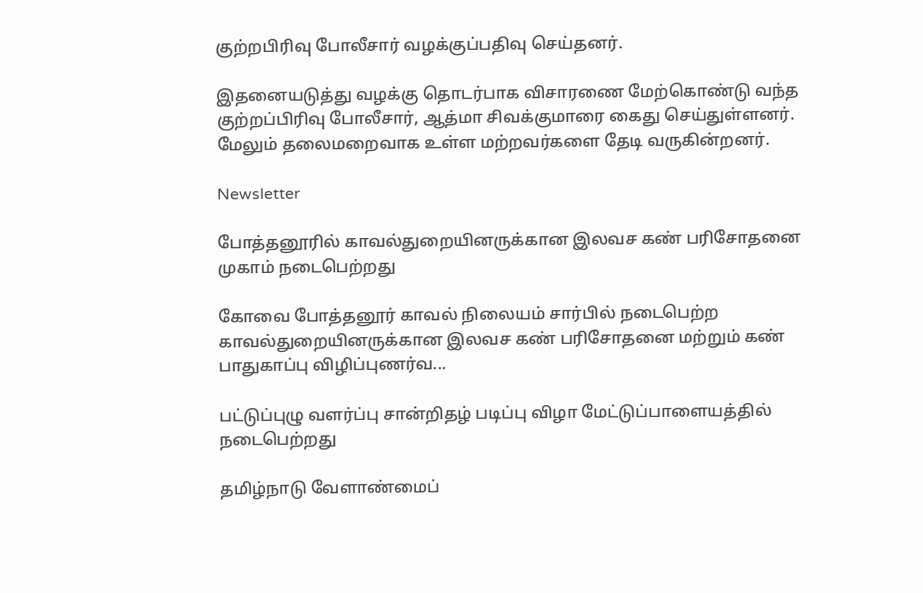குற்றபிரிவு போலீசார் வழக்குப்பதிவு செய்தனர்.

இதனையடுத்து வழக்கு தொடர்பாக விசாரணை மேற்கொண்டு வந்த குற்றப்பிரிவு போலீசார், ஆத்மா சிவக்குமாரை கைது செய்துள்ளனர். மேலும் தலைமறைவாக உள்ள மற்றவர்களை தேடி வருகின்றனர்.

Newsletter

போத்தனூரில் காவல்துறையினருக்கான இலவச கண் பரிசோதனை முகாம் நடைபெற்றது

கோவை போத்தனூர் காவல் நிலையம் சார்பில் நடைபெற்ற காவல்துறையினருக்கான இலவச கண் பரிசோதனை மற்றும் கண் பாதுகாப்பு விழிப்புணர்வ...

பட்டுப்புழு வளர்ப்பு சான்றிதழ் படிப்பு விழா மேட்டுப்பாளையத்தில் நடைபெற்றது

தமிழ்நாடு வேளாண்மைப்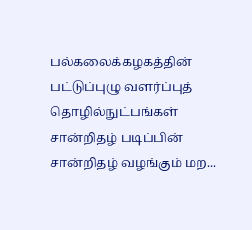பல்கலைக்கழகத்தின் பட்டுப்புழு வளர்ப்புத் தொழில்நுட்பங்கள் சான்றிதழ் படிப்பின் சான்றிதழ் வழங்கும் மற...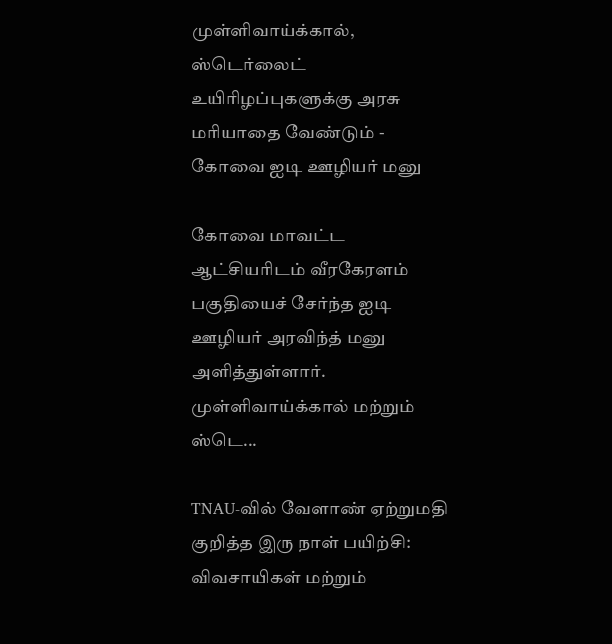முள்ளிவாய்க்கால், ஸ்டெர்லைட் உயிரிழப்புகளுக்கு அரசு மரியாதை வேண்டும் - கோவை ஐடி ஊழியர் மனு

கோவை மாவட்ட ஆட்சியரிடம் வீரகேரளம் பகுதியைச் சேர்ந்த ஐடி ஊழியர் அரவிந்த் மனு அளித்துள்ளார். முள்ளிவாய்க்கால் மற்றும் ஸ்டெ...

TNAU-வில் வேளாண் ஏற்றுமதி குறித்த இரு நாள் பயிற்சி: விவசாயிகள் மற்றும்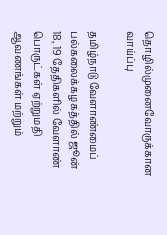தொழில்முனைவோருக்கான வாய்ப்பு

தமிழ்நாடு வேளாண்மைப் பல்கலைக்கழகத்தில் ஜூன் 18, 19 தேதிகளில் வேளாண் பொருட்கள் ஏற்றுமதி ஆவணங்கள் மற்றும்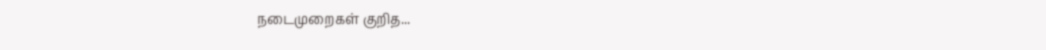நடைமுறைகள் குறித...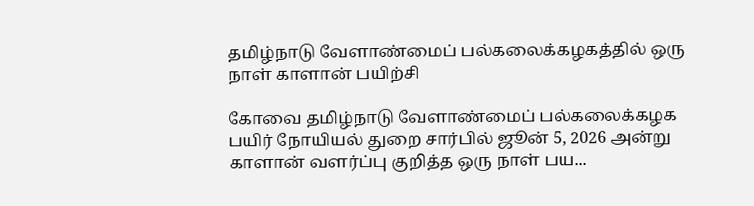தமிழ்நாடு வேளாண்மைப் பல்கலைக்கழகத்தில் ஒரு நாள் காளான் பயிற்சி

கோவை தமிழ்நாடு வேளாண்மைப் பல்கலைக்கழக பயிர் நோயியல் துறை சார்பில் ஜூன் 5, 2026 அன்று காளான் வளர்ப்பு குறித்த ஒரு நாள் பய...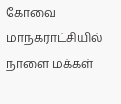கோவை மாநகராட்சியில் நாளை மக்கள்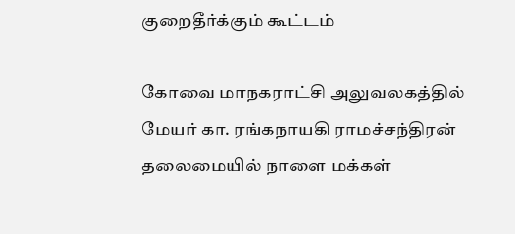குறைதீர்க்கும் கூட்டம்

கோவை மாநகராட்சி அலுவலகத்தில் மேயர் கா. ரங்கநாயகி ராமச்சந்திரன் தலைமையில் நாளை மக்கள்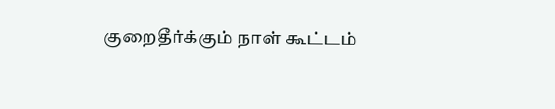குறைதீர்க்கும் நாள் கூட்டம்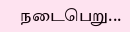நடைபெறு...